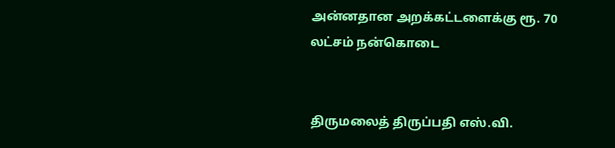அன்னதான அறக்கட்டளைக்கு ரூ. 70 லட்சம் நன்கொடை


திருமலைத் திருப்பதி எஸ்.வி.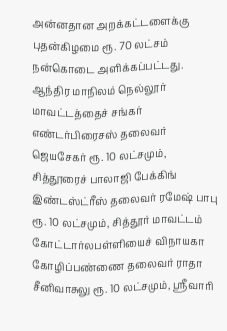அன்னதான அறக்கட்டளைக்கு புதன்கிழமை ரூ. 70 லட்சம் நன்கொடை அளிக்கப்பட்டது.
ஆந்திர மாநிலம் நெல்லூர் மாவட்டத்தைச் சங்கர் எண்டர்பிரைசஸ் தலைவர் ஜெயசேகர் ரூ. 10 லட்சமும், சித்தூரைச் பாலாஜி பேக்கிங் இண்டஸ்ட்ரீஸ் தலைவர் ரமேஷ் பாபு ரூ. 10 லட்சமும், சித்தூர் மாவட்டம் கோட்டார்லபள்ளியைச் விநாயகா கோழிப்பண்ணை தலைவர் ராதா சீனிவாசுலு ரூ. 10 லட்சமும், ஸ்ரீவாரி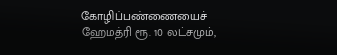கோழிப்பண்ணையைச் ஹேமத்ரி ரூ. 10 லட்சமும்,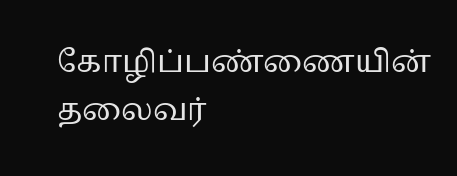கோழிப்பண்ணையின் தலைவர்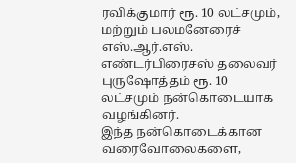ரவிக்குமார் ரூ. 10 லட்சமும், மற்றும் பலமனேரைச் எஸ்.ஆர்.எஸ். எண்டர்பிரைசஸ் தலைவர் புருஷோத்தம் ரூ. 10 லட்சமும் நன்கொடையாக வழங்கினர்.
இந்த நன்கொடைக்கான வரைவோலைகளை,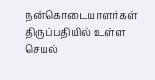நன்கொடையாளர்கள் திருப்பதியில் உள்ள செயல்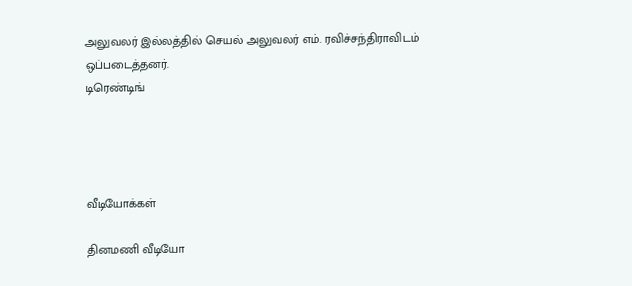அலுவலர் இல்லத்தில் செயல் அலுவலர் எம். ரவிச்சந்திராவிடம் ஒப்படைத்தனர்.
டிரெண்டிங்




வீடியோக்கள்

தினமணி வீடியோ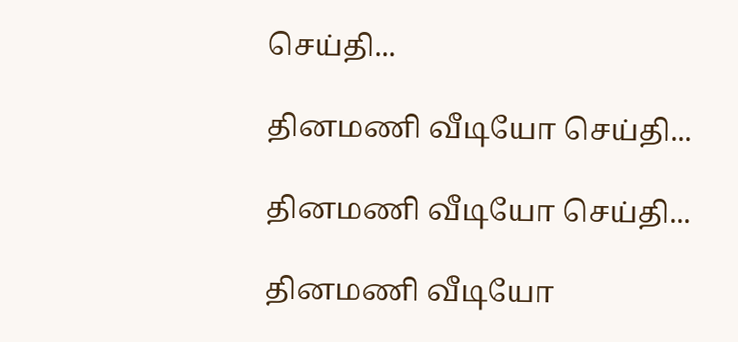செய்தி...

தினமணி வீடியோ செய்தி...

தினமணி வீடியோ செய்தி...

தினமணி வீடியோ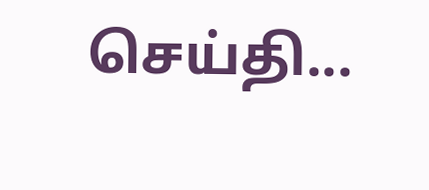செய்தி...